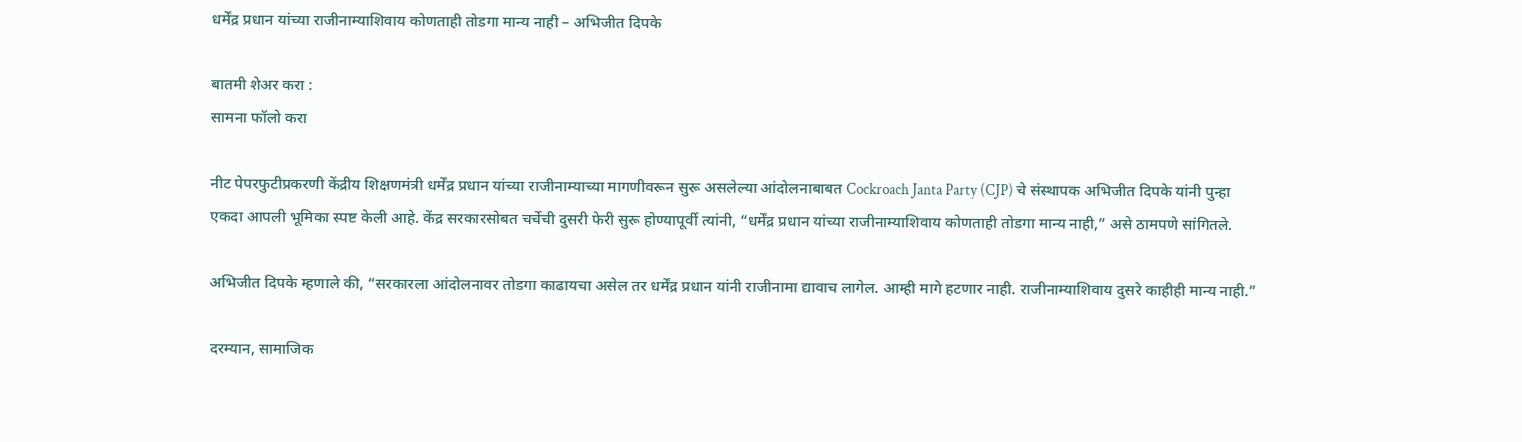धर्मेंद्र प्रधान यांच्या राजीनाम्याशिवाय कोणताही तोडगा मान्य नाही – अभिजीत दिपके

बातमी शेअर करा :
सामना फॉलो करा

नीट पेपरफुटीप्रकरणी केंद्रीय शिक्षणमंत्री धर्मेंद्र प्रधान यांच्या राजीनाम्याच्या मागणीवरून सुरू असलेल्या आंदोलनाबाबत Cockroach Janta Party (CJP) चे संस्थापक अभिजीत दिपके यांनी पुन्हा एकदा आपली भूमिका स्पष्ट केली आहे. केंद्र सरकारसोबत चर्चेची दुसरी फेरी सुरू होण्यापूर्वी त्यांनी, “धर्मेंद्र प्रधान यांच्या राजीनाम्याशिवाय कोणताही तोडगा मान्य नाही,” असे ठामपणे सांगितले.

अभिजीत दिपके म्हणाले की, “सरकारला आंदोलनावर तोडगा काढायचा असेल तर धर्मेंद्र प्रधान यांनी राजीनामा द्यावाच लागेल. आम्ही मागे हटणार नाही. राजीनाम्याशिवाय दुसरे काहीही मान्य नाही.”

दरम्यान, सामाजिक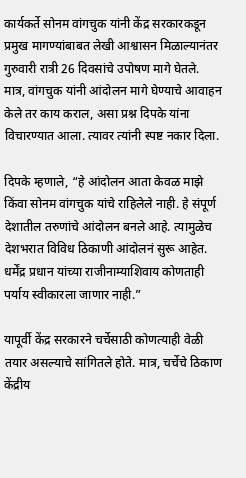कार्यकर्ते सोनम वांगचुक यांनी केंद्र सरकारकडून प्रमुख मागण्यांबाबत लेखी आश्वासन मिळाल्यानंतर गुरुवारी रात्री 26 दिवसांचे उपोषण मागे घेतले. मात्र, वांगचुक यांनी आंदोलन मागे घेण्याचे आवाहन केले तर काय कराल, असा प्रश्न दिपके यांना विचारण्यात आला. त्यावर त्यांनी स्पष्ट नकार दिला.

दिपके म्हणाले, “हे आंदोलन आता केवळ माझे किंवा सोनम वांगचुक यांचे राहिलेले नाही. हे संपूर्ण देशातील तरुणांचे आंदोलन बनले आहे. त्यामुळेच देशभरात विविध ठिकाणी आंदोलनं सुरू आहेत. धर्मेंद्र प्रधान यांच्या राजीनाम्याशिवाय कोणताही पर्याय स्वीकारला जाणार नाही.”

यापूर्वी केंद्र सरकारने चर्चेसाठी कोणत्याही वेळी तयार असल्याचे सांगितले होते. मात्र, चर्चेचे ठिकाण केंद्रीय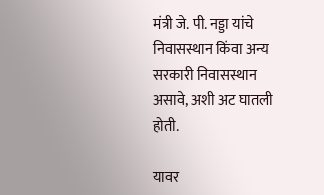मंत्री जे. पी. नड्डा यांचे निवासस्थान किंवा अन्य सरकारी निवासस्थान असावे, अशी अट घातली होती.

यावर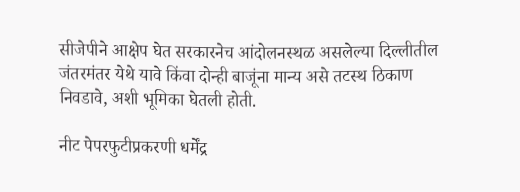सीजेपीने आक्षेप घेत सरकारनेच आंदोलनस्थळ असलेल्या दिल्लीतील जंतरमंतर येथे यावे किंवा दोन्ही बाजूंना मान्य असे तटस्थ ठिकाण निवडावे, अशी भूमिका घेतली होती.

नीट पेपरफुटीप्रकरणी धर्मेंद्र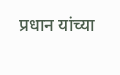प्रधान यांच्या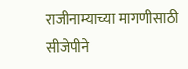राजीनाम्याच्या मागणीसाठी सीजेपीने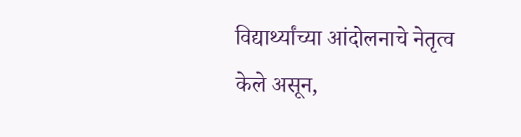विद्यार्थ्यांच्या आंदोलनाचे नेतृत्व केले असून,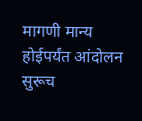मागणी मान्य होईपर्यंत आंदोलन सुरूच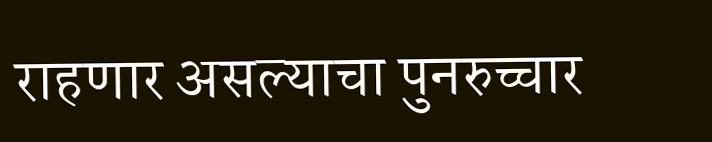राहणार असल्याचा पुनरुच्चार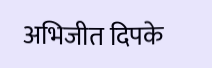अभिजीत दिपके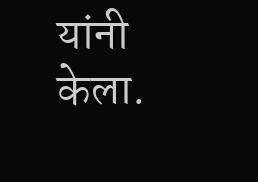यांनी केला.